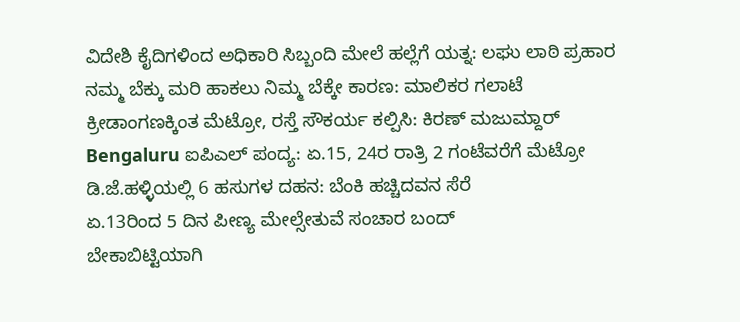ವಿದೇಶಿ ಕೈದಿಗಳಿಂದ ಅಧಿಕಾರಿ ಸಿಬ್ಬಂದಿ ಮೇಲೆ ಹಲ್ಲೆಗೆ ಯತ್ನ: ಲಘು ಲಾಠಿ ಪ್ರಹಾರ
ನಮ್ಮ ಬೆಕ್ಕು ಮರಿ ಹಾಕಲು ನಿಮ್ಮ ಬೆಕ್ಕೇ ಕಾರಣ: ಮಾಲಿಕರ ಗಲಾಟೆ
ಕ್ರೀಡಾಂಗಣಕ್ಕಿಂತ ಮೆಟ್ರೋ, ರಸ್ತೆ ಸೌಕರ್ಯ ಕಲ್ಪಿಸಿ: ಕಿರಣ್ ಮಜುಮ್ದಾರ್
Bengaluru ಐಪಿಎಲ್ ಪಂದ್ಯ: ಏ.15, 24ರ ರಾತ್ರಿ 2 ಗಂಟೆವರೆಗೆ ಮೆಟ್ರೋ
ಡಿ.ಜೆ.ಹಳ್ಳಿಯಲ್ಲಿ 6 ಹಸುಗಳ ದಹನ: ಬೆಂಕಿ ಹಚ್ಚಿದವನ ಸೆರೆ
ಏ.13ರಿಂದ 5 ದಿನ ಪೀಣ್ಯ ಮೇಲ್ಸೇತುವೆ ಸಂಚಾರ ಬಂದ್
ಬೇಕಾಬಿಟ್ಟಿಯಾಗಿ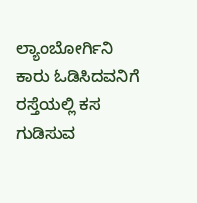ಲ್ಯಾಂಬೋರ್ಗಿನಿ ಕಾರು ಓಡಿಸಿದವನಿಗೆ ರಸ್ತೆಯಲ್ಲಿ ಕಸ ಗುಡಿಸುವ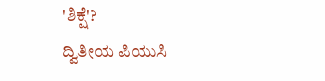'ಶಿಕ್ಷೆ'?
ದ್ವಿತೀಯ ಪಿಯುಸಿ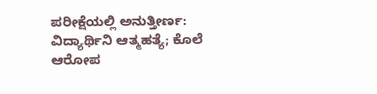ಪರೀಕ್ಷೆಯಲ್ಲಿ ಅನುತ್ತೀರ್ಣ: ವಿದ್ಯಾರ್ಥಿನಿ ಆತ್ಮಹತ್ಯೆ; ಕೊಲೆ ಆರೋಪ